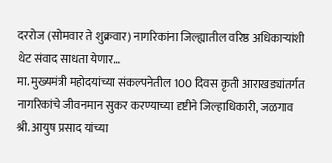दररोज (सोमवार ते शुक्रवार) नागरिकांना जिल्ह्यातील वरिष्ठ अधिकाऱ्यांशी थेट संवाद साधता येणार…
मा. मुख्यमंत्री महोदयांच्या संकल्पनेतील 100 दिवस कृती आराखड्यांतर्गत नागरिकांचे जीवनमान सुकर करण्याच्या दृष्टीने जिल्हाधिकारी, जळगाव श्री. आयुष प्रसाद यांच्या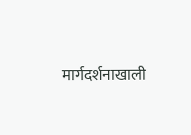मार्गदर्शनाखाली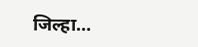जिल्हा…